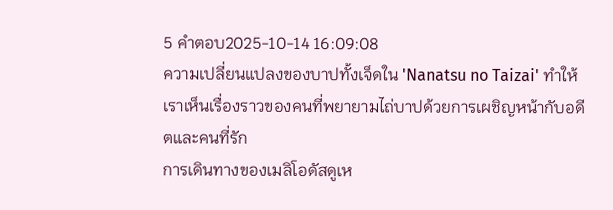5 คำตอบ2025-10-14 16:09:08
ความเปลี่ยนแปลงของบาปทั้งเจ็ดใน 'Nanatsu no Taizai' ทำให้เราเห็นเรื่องราวของคนที่พยายามไถ่บาปด้วยการเผชิญหน้ากับอดีตและคนที่รัก
การเดินทางของเมลิโอดัสดูเห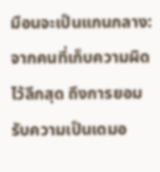มือนจะเป็นแกนกลาง:จากคนที่เก็บความผิดไว้ลึกสุด ถึงการยอมรับความเป็นเดมอ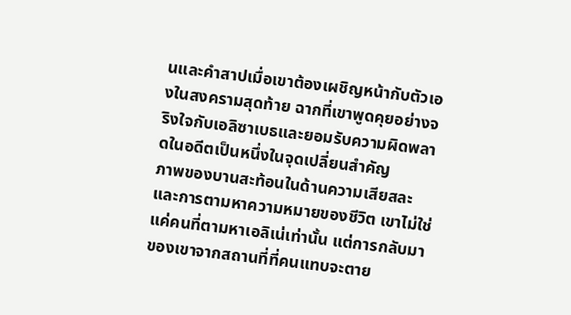นและคำสาปเมื่อเขาต้องเผชิญหน้ากับตัวเองในสงครามสุดท้าย ฉากที่เขาพูดคุยอย่างจริงใจกับเอลิซาเบธและยอมรับความผิดพลาดในอดีตเป็นหนึ่งในจุดเปลี่ยนสำคัญ
ภาพของบานสะท้อนในด้านความเสียสละและการตามหาความหมายของชีวิต เขาไม่ใช่แค่คนที่ตามหาเอลิเน่เท่านั้น แต่การกลับมาของเขาจากสถานที่ที่คนแทบจะตาย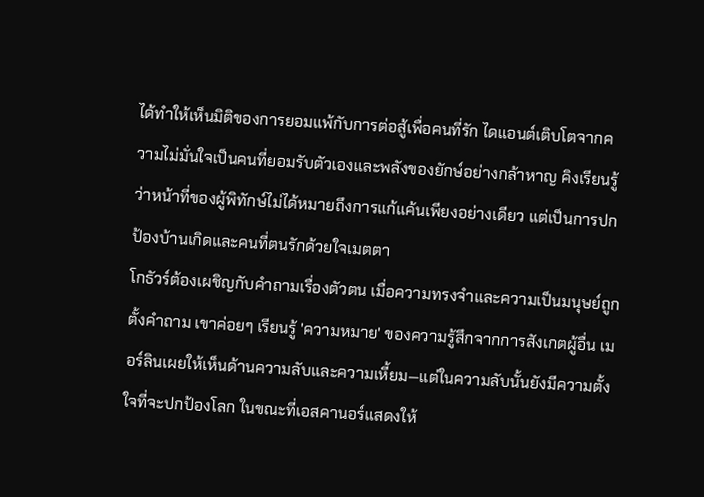ได้ทำให้เห็นมิติของการยอมแพ้กับการต่อสู้เพื่อคนที่รัก ไดแอนต์เติบโตจากความไม่มั่นใจเป็นคนที่ยอมรับตัวเองและพลังของยักษ์อย่างกล้าหาญ คิงเรียนรู้ว่าหน้าที่ของผู้พิทักษ์ไม่ได้หมายถึงการแก้แค้นเพียงอย่างเดียว แต่เป็นการปกป้องบ้านเกิดและคนที่ตนรักด้วยใจเมตตา
โกธัวร์ต้องเผชิญกับคำถามเรื่องตัวตน เมื่อความทรงจำและความเป็นมนุษย์ถูกตั้งคำถาม เขาค่อยๆ เรียนรู้ 'ความหมาย' ของความรู้สึกจากการสังเกตผู้อื่น เมอร์ลินเผยให้เห็นด้านความลับและความเหี้ยม—แต่ในความลับนั้นยังมีความตั้งใจที่จะปกป้องโลก ในขณะที่เอสคานอร์แสดงให้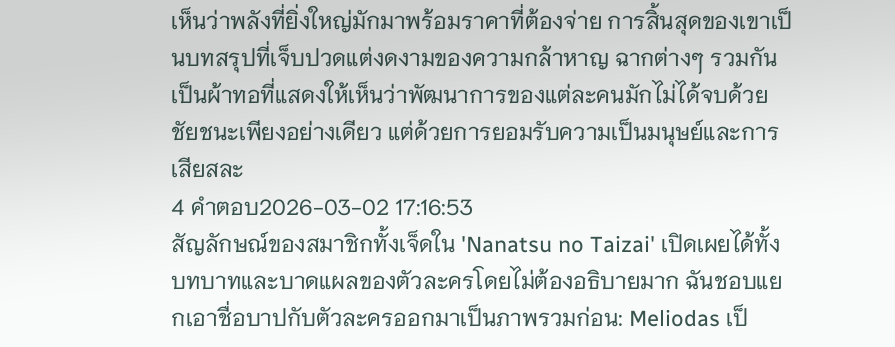เห็นว่าพลังที่ยิ่งใหญ่มักมาพร้อมราคาที่ต้องจ่าย การสิ้นสุดของเขาเป็นบทสรุปที่เจ็บปวดแต่งดงามของความกล้าหาญ ฉากต่างๆ รวมกันเป็นผ้าทอที่แสดงให้เห็นว่าพัฒนาการของแต่ละคนมักไม่ได้จบด้วยชัยชนะเพียงอย่างเดียว แต่ด้วยการยอมรับความเป็นมนุษย์และการเสียสละ
4 คำตอบ2026-03-02 17:16:53
สัญลักษณ์ของสมาชิกทั้งเจ็ดใน 'Nanatsu no Taizai' เปิดเผยได้ทั้งบทบาทและบาดแผลของตัวละครโดยไม่ต้องอธิบายมาก ฉันชอบแยกเอาชื่อบาปกับตัวละครออกมาเป็นภาพรวมก่อน: Meliodas เป็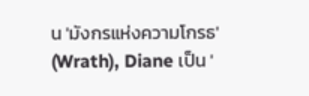น 'มังกรแห่งความโกรธ' (Wrath), Diane เป็น '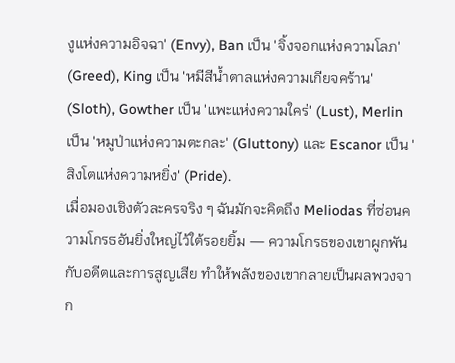งูแห่งความอิจฉา' (Envy), Ban เป็น 'จิ้งจอกแห่งความโลภ' (Greed), King เป็น 'หมีสีน้ำตาลแห่งความเกียจคร้าน' (Sloth), Gowther เป็น 'แพะแห่งความใคร่' (Lust), Merlin เป็น 'หมูป่าแห่งความตะกละ' (Gluttony) และ Escanor เป็น 'สิงโตแห่งความหยิ่ง' (Pride).
เมื่อมองเชิงตัวละครจริง ๆ ฉันมักจะคิดถึง Meliodas ที่ซ่อนความโกรธอันยิ่งใหญ่ไว้ใต้รอยยิ้ม — ความโกรธของเขาผูกพันกับอดีตและการสูญเสีย ทำให้พลังของเขากลายเป็นผลพวงจาก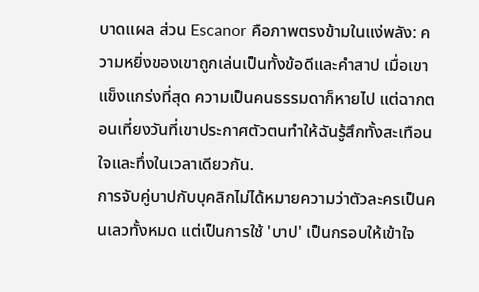บาดแผล ส่วน Escanor คือภาพตรงข้ามในแง่พลัง: ความหยิ่งของเขาถูกเล่นเป็นทั้งข้อดีและคำสาป เมื่อเขาแข็งแกร่งที่สุด ความเป็นคนธรรมดาก็หายไป แต่ฉากตอนเที่ยงวันที่เขาประกาศตัวตนทำให้ฉันรู้สึกทั้งสะเทือนใจและทึ่งในเวลาเดียวกัน.
การจับคู่บาปกับบุคลิกไม่ได้หมายความว่าตัวละครเป็นคนเลวทั้งหมด แต่เป็นการใช้ 'บาป' เป็นกรอบให้เข้าใจ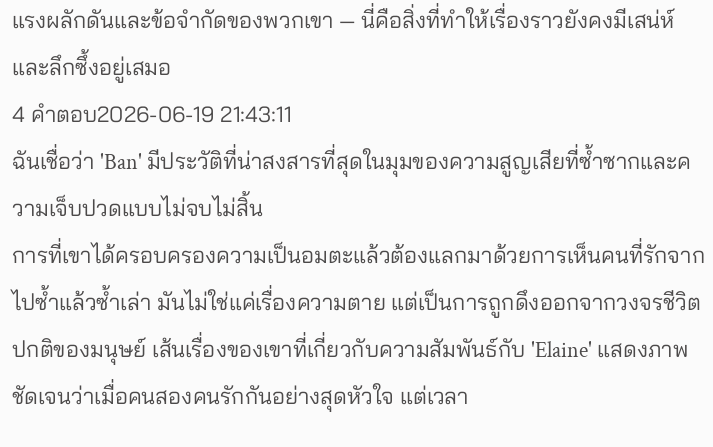แรงผลักดันและข้อจำกัดของพวกเขา — นี่คือสิ่งที่ทำให้เรื่องราวยังคงมีเสน่ห์และลึกซึ้งอยู่เสมอ
4 คำตอบ2026-06-19 21:43:11
ฉันเชื่อว่า 'Ban' มีประวัติที่น่าสงสารที่สุดในมุมของความสูญเสียที่ซ้ำซากและความเจ็บปวดแบบไม่จบไม่สิ้น
การที่เขาได้ครอบครองความเป็นอมตะแล้วต้องแลกมาด้วยการเห็นคนที่รักจากไปซ้ำแล้วซ้ำเล่า มันไม่ใช่แค่เรื่องความตาย แต่เป็นการถูกดึงออกจากวงจรชีวิตปกติของมนุษย์ เส้นเรื่องของเขาที่เกี่ยวกับความสัมพันธ์กับ 'Elaine' แสดงภาพชัดเจนว่าเมื่อคนสองคนรักกันอย่างสุดหัวใจ แต่เวลา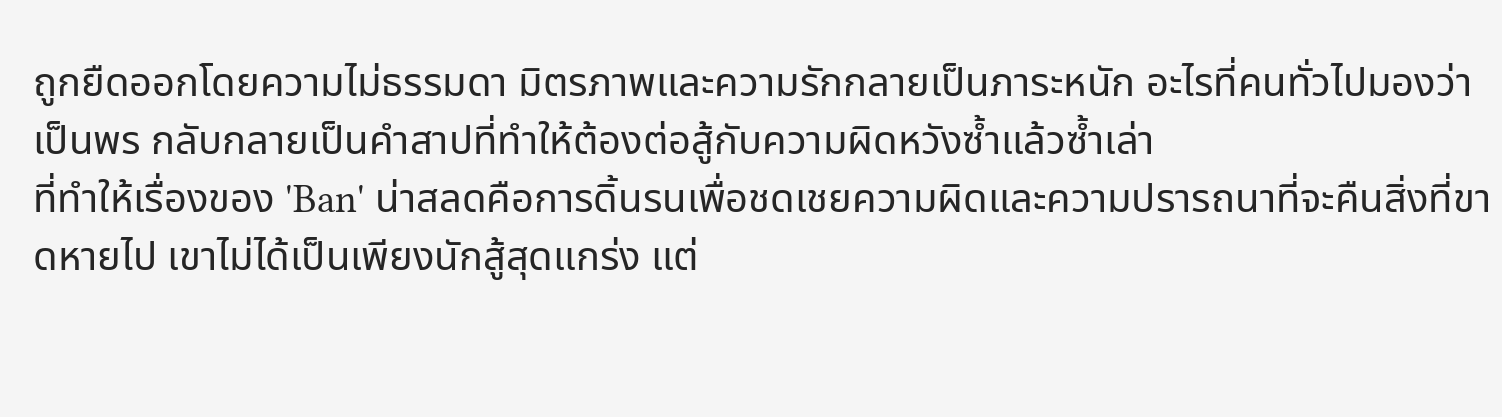ถูกยืดออกโดยความไม่ธรรมดา มิตรภาพและความรักกลายเป็นภาระหนัก อะไรที่คนทั่วไปมองว่าเป็นพร กลับกลายเป็นคำสาปที่ทำให้ต้องต่อสู้กับความผิดหวังซ้ำแล้วซ้ำเล่า
ที่ทำให้เรื่องของ 'Ban' น่าสลดคือการดิ้นรนเพื่อชดเชยความผิดและความปรารถนาที่จะคืนสิ่งที่ขาดหายไป เขาไม่ได้เป็นเพียงนักสู้สุดแกร่ง แต่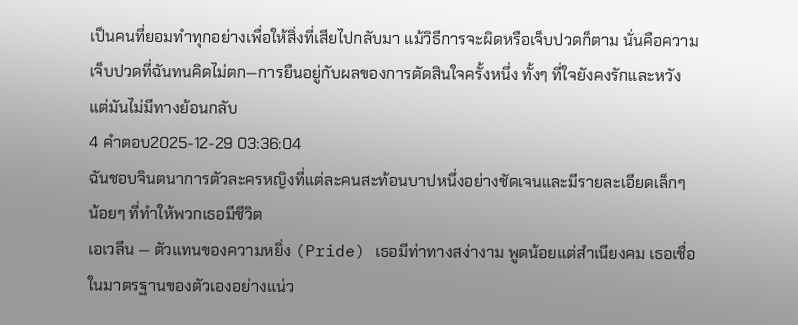เป็นคนที่ยอมทำทุกอย่างเพื่อให้สิ่งที่เสียไปกลับมา แม้วิธีการจะผิดหรือเจ็บปวดก็ตาม นั่นคือความเจ็บปวดที่ฉันทนคิดไม่ตก—การยืนอยู่กับผลของการตัดสินใจครั้งหนึ่ง ทั้งๆ ที่ใจยังคงรักและหวัง แต่มันไม่มีทางย้อนกลับ
4 คำตอบ2025-12-29 03:36:04
ฉันชอบจินตนาการตัวละครหญิงที่แต่ละคนสะท้อนบาปหนึ่งอย่างชัดเจนและมีรายละเอียดเล็กๆ น้อยๆ ที่ทำให้พวกเธอมีชีวิต
เอเวลีน — ตัวแทนของความหยิ่ง (Pride) เธอมีท่าทางสง่างาม พูดน้อยแต่สำเนียงคม เธอเชื่อในมาตรฐานของตัวเองอย่างแน่ว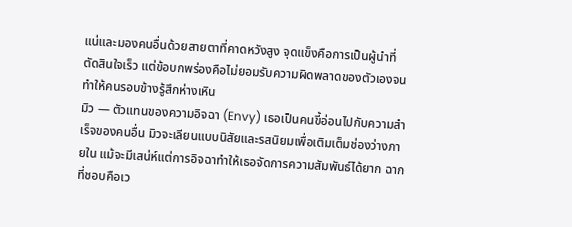แน่และมองคนอื่นด้วยสายตาที่คาดหวังสูง จุดแข็งคือการเป็นผู้นำที่ตัดสินใจเร็ว แต่ข้อบกพร่องคือไม่ยอมรับความผิดพลาดของตัวเองจนทำให้คนรอบข้างรู้สึกห่างเหิน
มิว — ตัวแทนของความอิจฉา (Envy) เธอเป็นคนขี้อ่อนไปกับความสำเร็จของคนอื่น มิวจะเลียนแบบนิสัยและรสนิยมเพื่อเติมเต็มช่องว่างภายใน แม้จะมีเสน่ห์แต่การอิจฉาทำให้เธอจัดการความสัมพันธ์ได้ยาก ฉากที่ชอบคือเว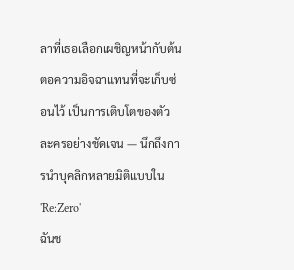ลาที่เธอเลือกเผชิญหน้ากับต้นตอความอิจฉาแทนที่จะเก็บซ่อนไว้ เป็นการเติบโตของตัวละครอย่างชัดเจน — นึกถึงการนำบุคลิกหลายมิติแบบใน 'Re:Zero'
ฉันช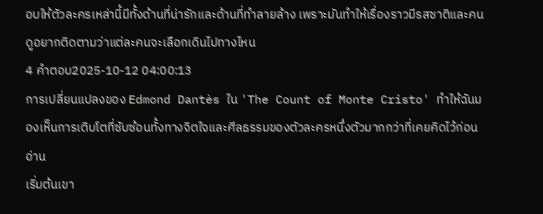อบให้ตัวละครเหล่านี้มีทั้งด้านที่น่ารักและด้านที่ทำลายล้าง เพราะมันทำให้เรื่องราวมีรสชาติและคนดูอยากติดตามว่าแต่ละคนจะเลือกเดินไปทางไหน
4 คำตอบ2025-10-12 04:00:13
การเปลี่ยนแปลงของ Edmond Dantès ใน 'The Count of Monte Cristo' ทำให้ฉันมองเห็นการเติบโตที่ซับซ้อนทั้งทางจิตใจและศีลธรรมของตัวละครหนึ่งตัวมากกว่าที่เคยคิดไว้ก่อนอ่าน
เริ่มต้นเขา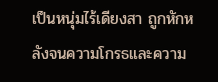เป็นหนุ่มไร้เดียงสา ถูกหักหลังจนความโกรธและความ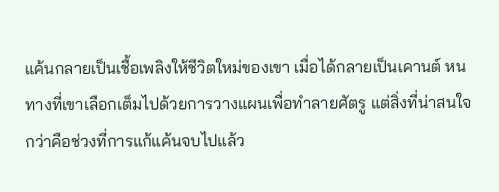แค้นกลายเป็นเชื้อเพลิงให้ชีวิตใหม่ของเขา เมื่อได้กลายเป็นเคานต์ หนทางที่เขาเลือกเต็มไปด้วยการวางแผนเพื่อทำลายศัตรู แต่สิ่งที่น่าสนใจกว่าคือช่วงที่การแก้แค้นจบไปแล้ว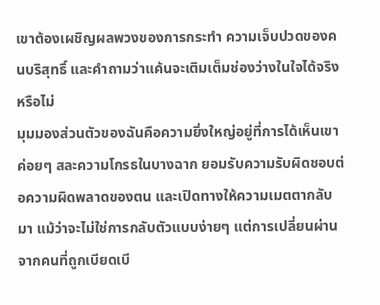เขาต้องเผชิญผลพวงของการกระทำ ความเจ็บปวดของคนบริสุทธิ์ และคำถามว่าแค้นจะเติมเต็มช่องว่างในใจได้จริงหรือไม่
มุมมองส่วนตัวของฉันคือความยิ่งใหญ่อยู่ที่การได้เห็นเขาค่อยๆ สละความโกรธในบางฉาก ยอมรับความรับผิดชอบต่อความผิดพลาดของตน และเปิดทางให้ความเมตตากลับมา แม้ว่าจะไม่ใช่การกลับตัวแบบง่ายๆ แต่การเปลี่ยนผ่านจากคนที่ถูกเบียดเบี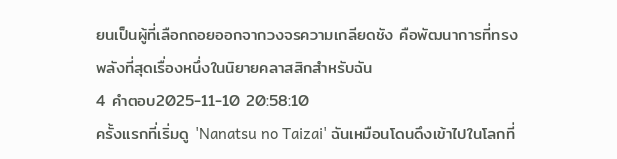ยนเป็นผู้ที่เลือกถอยออกจากวงจรความเกลียดชัง คือพัฒนาการที่ทรงพลังที่สุดเรื่องหนึ่งในนิยายคลาสสิกสำหรับฉัน
4 คำตอบ2025-11-10 20:58:10
ครั้งแรกที่เริ่มดู 'Nanatsu no Taizai' ฉันเหมือนโดนดึงเข้าไปในโลกที่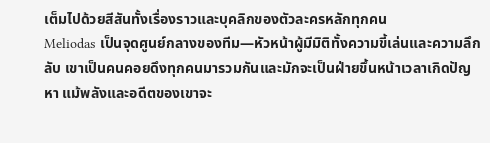เต็มไปด้วยสีสันทั้งเรื่องราวและบุคลิกของตัวละครหลักทุกคน
Meliodas เป็นจุดศูนย์กลางของทีม—หัวหน้าผู้มีมิติทั้งความขี้เล่นและความลึกลับ เขาเป็นคนคอยดึงทุกคนมารวมกันและมักจะเป็นฝ่ายขึ้นหน้าเวลาเกิดปัญหา แม้พลังและอดีตของเขาจะ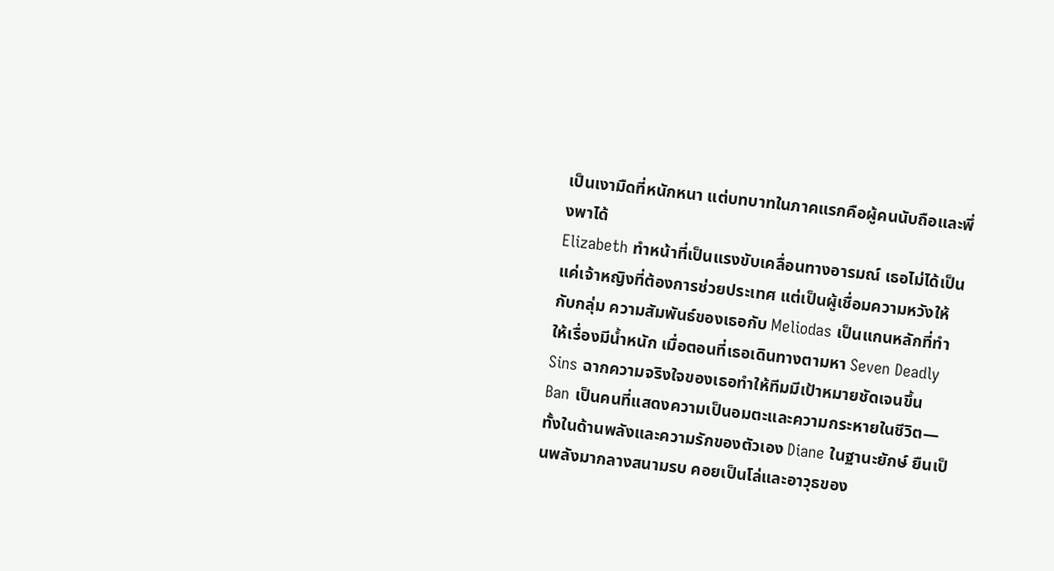เป็นเงามืดที่หนักหนา แต่บทบาทในภาคแรกคือผู้คนนับถือและพึ่งพาได้
Elizabeth ทำหน้าที่เป็นแรงขับเคลื่อนทางอารมณ์ เธอไม่ได้เป็นแค่เจ้าหญิงที่ต้องการช่วยประเทศ แต่เป็นผู้เชื่อมความหวังให้กับกลุ่ม ความสัมพันธ์ของเธอกับ Meliodas เป็นแกนหลักที่ทำให้เรื่องมีน้ำหนัก เมื่อตอนที่เธอเดินทางตามหา Seven Deadly Sins ฉากความจริงใจของเธอทำให้ทีมมีเป้าหมายชัดเจนขึ้น
Ban เป็นคนที่แสดงความเป็นอมตะและความกระหายในชีวิต—ทั้งในด้านพลังและความรักของตัวเอง Diane ในฐานะยักษ์ ยืนเป็นพลังมากลางสนามรบ คอยเป็นโล่และอาวุธของ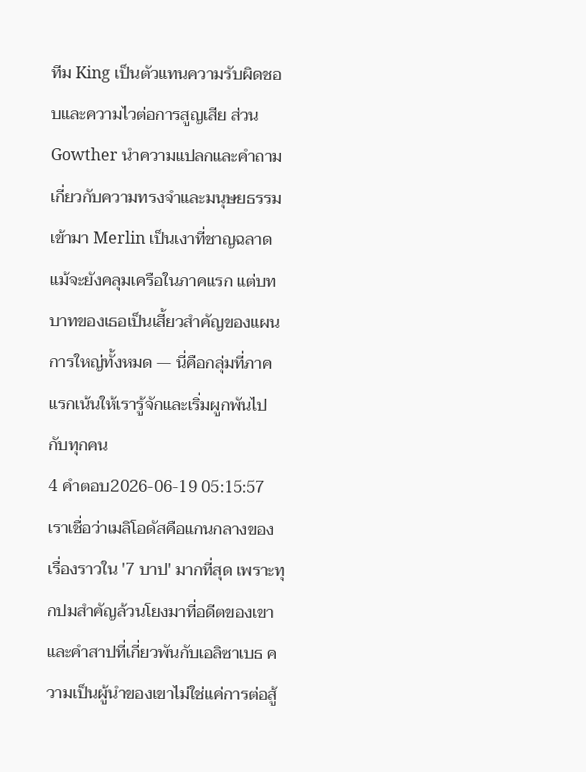ทีม King เป็นตัวแทนความรับผิดชอบและความไวต่อการสูญเสีย ส่วน Gowther นำความแปลกและคำถามเกี่ยวกับความทรงจำและมนุษยธรรมเข้ามา Merlin เป็นเงาที่ชาญฉลาด แม้จะยังคลุมเครือในภาคแรก แต่บทบาทของเธอเป็นเสี้ยวสำคัญของแผนการใหญ่ทั้งหมด — นี่คือกลุ่มที่ภาคแรกเน้นให้เรารู้จักและเริ่มผูกพันไปกับทุกคน
4 คำตอบ2026-06-19 05:15:57
เราเชื่อว่าเมลิโอดัสคือแกนกลางของเรื่องราวใน '7 บาป' มากที่สุด เพราะทุกปมสำคัญล้วนโยงมาที่อดีตของเขาและคำสาปที่เกี่ยวพันกับเอลิซาเบธ ความเป็นผู้นำของเขาไม่ใช่แค่การต่อสู้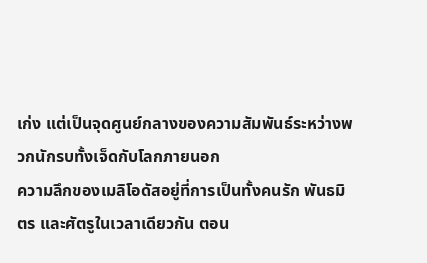เก่ง แต่เป็นจุดศูนย์กลางของความสัมพันธ์ระหว่างพวกนักรบทั้งเจ็ดกับโลกภายนอก
ความลึกของเมลิโอดัสอยู่ที่การเป็นทั้งคนรัก พันธมิตร และศัตรูในเวลาเดียวกัน ตอน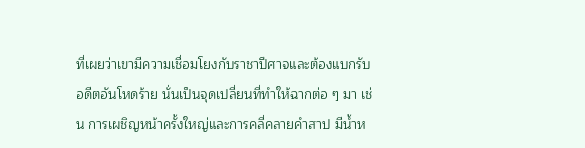ที่เผยว่าเขามีความเชื่อมโยงกับราชาปีศาจและต้องแบกรับอดีตอันโหดร้าย นั่นเป็นจุดเปลี่ยนที่ทำให้ฉากต่อ ๆ มา เช่น การเผชิญหน้าครั้งใหญ่และการคลี่คลายคำสาป มีน้ำห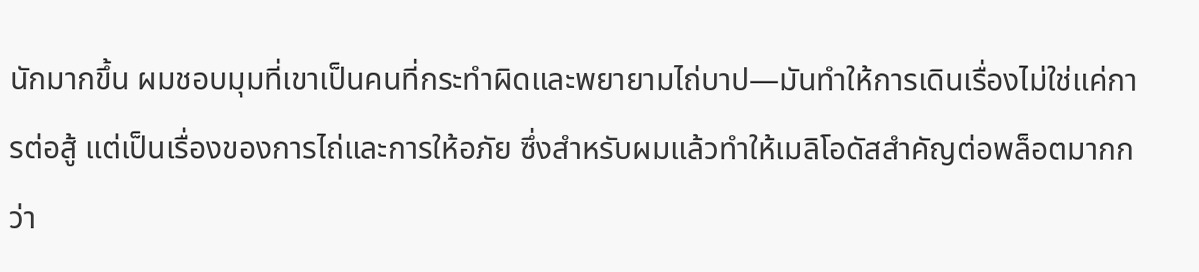นักมากขึ้น ผมชอบมุมที่เขาเป็นคนที่กระทำผิดและพยายามไถ่บาป—มันทำให้การเดินเรื่องไม่ใช่แค่การต่อสู้ แต่เป็นเรื่องของการไถ่และการให้อภัย ซึ่งสำหรับผมแล้วทำให้เมลิโอดัสสำคัญต่อพล็อตมากกว่า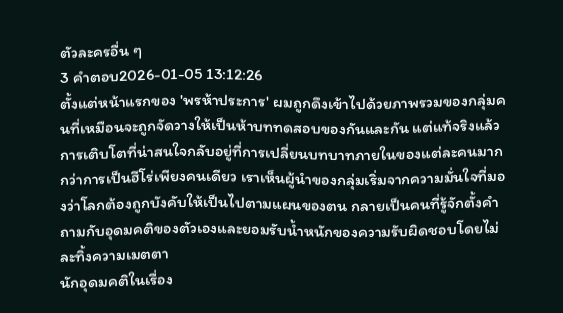ตัวละครอื่น ๆ
3 คำตอบ2026-01-05 13:12:26
ตั้งแต่หน้าแรกของ 'พรห้าประการ' ผมถูกดึงเข้าไปด้วยภาพรวมของกลุ่มคนที่เหมือนจะถูกจัดวางให้เป็นห้าบททดสอบของกันและกัน แต่แท้จริงแล้วการเติบโตที่น่าสนใจกลับอยู่ที่การเปลี่ยนบทบาทภายในของแต่ละคนมากกว่าการเป็นฮีโร่เพียงคนเดียว เราเห็นผู้นำของกลุ่มเริ่มจากความมั่นใจที่มองว่าโลกต้องถูกบังคับให้เป็นไปตามแผนของตน กลายเป็นคนที่รู้จักตั้งคำถามกับอุดมคติของตัวเองและยอมรับน้ำหนักของความรับผิดชอบโดยไม่ละทิ้งความเมตตา
นักอุดมคติในเรื่อง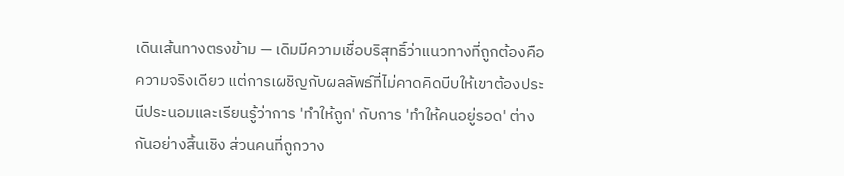เดินเส้นทางตรงข้าม — เดิมมีความเชื่อบริสุทธิ์ว่าแนวทางที่ถูกต้องคือความจริงเดียว แต่การเผชิญกับผลลัพธ์ที่ไม่คาดคิดบีบให้เขาต้องประนีประนอมและเรียนรู้ว่าการ 'ทำให้ถูก' กับการ 'ทำให้คนอยู่รอด' ต่างกันอย่างสิ้นเชิง ส่วนคนที่ถูกวาง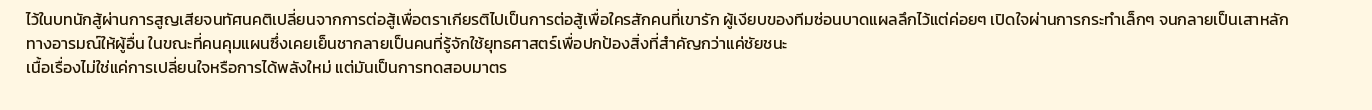ไว้ในบทนักสู้ผ่านการสูญเสียจนทัศนคติเปลี่ยนจากการต่อสู้เพื่อตราเกียรติไปเป็นการต่อสู้เพื่อใครสักคนที่เขารัก ผู้เงียบของทีมซ่อนบาดแผลลึกไว้แต่ค่อยๆ เปิดใจผ่านการกระทำเล็กๆ จนกลายเป็นเสาหลักทางอารมณ์ให้ผู้อื่น ในขณะที่คนคุมแผนซึ่งเคยเย็นชากลายเป็นคนที่รู้จักใช้ยุทธศาสตร์เพื่อปกป้องสิ่งที่สำคัญกว่าแค่ชัยชนะ
เนื้อเรื่องไม่ใช่แค่การเปลี่ยนใจหรือการได้พลังใหม่ แต่มันเป็นการทดสอบมาตร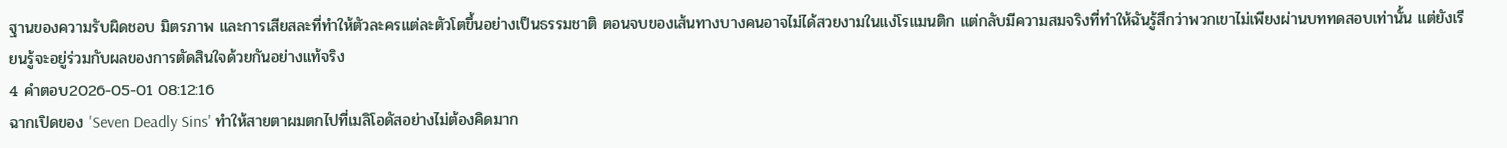ฐานของความรับผิดชอบ มิตรภาพ และการเสียสละที่ทำให้ตัวละครแต่ละตัวโตขึ้นอย่างเป็นธรรมชาติ ตอนจบของเส้นทางบางคนอาจไม่ได้สวยงามในแง่โรแมนติก แต่กลับมีความสมจริงที่ทำให้ฉันรู้สึกว่าพวกเขาไม่เพียงผ่านบททดสอบเท่านั้น แต่ยังเรียนรู้จะอยู่ร่วมกับผลของการตัดสินใจด้วยกันอย่างแท้จริง
4 คำตอบ2026-05-01 08:12:16
ฉากเปิดของ 'Seven Deadly Sins' ทำให้สายตาผมตกไปที่เมลิโอดัสอย่างไม่ต้องคิดมาก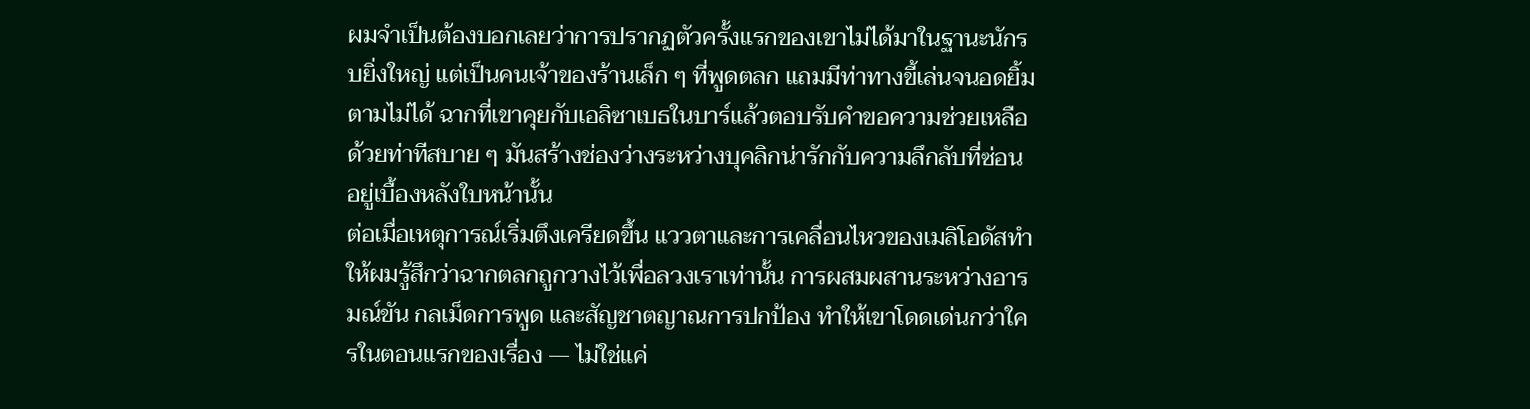ผมจำเป็นต้องบอกเลยว่าการปรากฏตัวครั้งแรกของเขาไม่ได้มาในฐานะนักรบยิ่งใหญ่ แต่เป็นคนเจ้าของร้านเล็ก ๆ ที่พูดตลก แถมมีท่าทางขี้เล่นจนอดยิ้มตามไม่ได้ ฉากที่เขาคุยกับเอลิซาเบธในบาร์แล้วตอบรับคำขอความช่วยเหลือด้วยท่าทีสบาย ๆ มันสร้างช่องว่างระหว่างบุคลิกน่ารักกับความลึกลับที่ซ่อนอยู่เบื้องหลังใบหน้านั้น
ต่อเมื่อเหตุการณ์เริ่มตึงเครียดขึ้น แววตาและการเคลื่อนไหวของเมลิโอดัสทำให้ผมรู้สึกว่าฉากตลกถูกวางไว้เพื่อลวงเราเท่านั้น การผสมผสานระหว่างอารมณ์ขัน กลเม็ดการพูด และสัญชาตญาณการปกป้อง ทำให้เขาโดดเด่นกว่าใครในตอนแรกของเรื่อง — ไม่ใช่แค่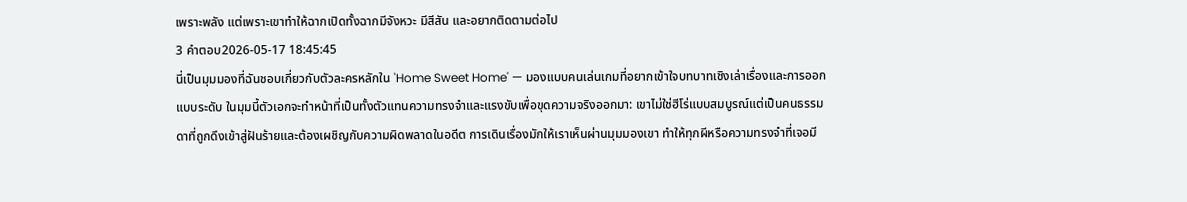เพราะพลัง แต่เพราะเขาทำให้ฉากเปิดทั้งฉากมีจังหวะ มีสีสัน และอยากติดตามต่อไป
3 คำตอบ2026-05-17 18:45:45
นี่เป็นมุมมองที่ฉันชอบเกี่ยวกับตัวละครหลักใน 'Home Sweet Home' — มองแบบคนเล่นเกมที่อยากเข้าใจบทบาทเชิงเล่าเรื่องและการออกแบบระดับ ในมุมนี้ตัวเอกจะทำหน้าที่เป็นทั้งตัวแทนความทรงจำและแรงขับเพื่อขุดความจริงออกมา: เขาไม่ใช่ฮีโร่แบบสมบูรณ์แต่เป็นคนธรรมดาที่ถูกดึงเข้าสู่ฝันร้ายและต้องเผชิญกับความผิดพลาดในอดีต การเดินเรื่องมักให้เราเห็นผ่านมุมมองเขา ทำให้ทุกผีหรือความทรงจำที่เจอมี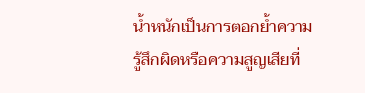น้ำหนักเป็นการตอกย้ำความรู้สึกผิดหรือความสูญเสียที่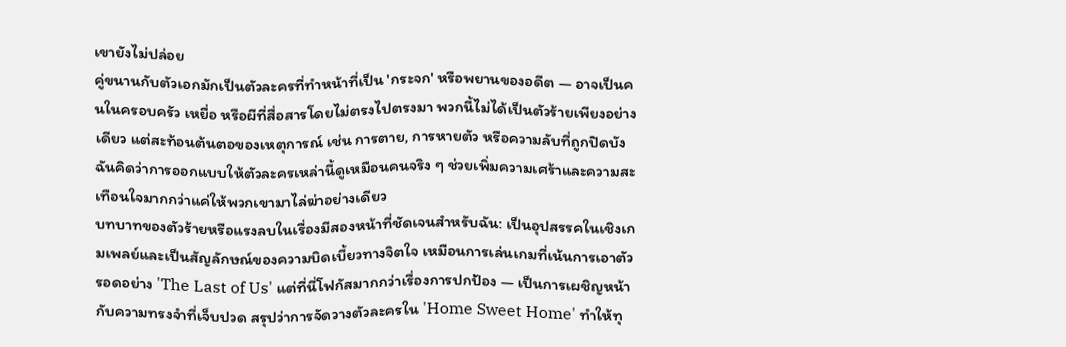เขายังไม่ปล่อย
คู่ขนานกับตัวเอกมักเป็นตัวละครที่ทำหน้าที่เป็น 'กระจก' หรือพยานของอดีต — อาจเป็นคนในครอบครัว เหยื่อ หรือผีที่สื่อสารโดยไม่ตรงไปตรงมา พวกนี้ไม่ได้เป็นตัวร้ายเพียงอย่างเดียว แต่สะท้อนต้นตอของเหตุการณ์ เช่น การตาย, การหายตัว หรือความลับที่ถูกปิดบัง ฉันคิดว่าการออกแบบให้ตัวละครเหล่านี้ดูเหมือนคนจริง ๆ ช่วยเพิ่มความเศร้าและความสะเทือนใจมากกว่าแค่ให้พวกเขามาไล่ฆ่าอย่างเดียว
บทบาทของตัวร้ายหรือแรงลบในเรื่องมีสองหน้าที่ชัดเจนสำหรับฉัน: เป็นอุปสรรคในเชิงเกมเพลย์และเป็นสัญลักษณ์ของความบิดเบี้ยวทางจิตใจ เหมือนการเล่นเกมที่เน้นการเอาตัวรอดอย่าง 'The Last of Us' แต่ที่นี่โฟกัสมากกว่าเรื่องการปกป้อง — เป็นการเผชิญหน้ากับความทรงจำที่เจ็บปวด สรุปว่าการจัดวางตัวละครใน 'Home Sweet Home' ทำให้ทุ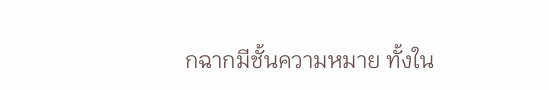กฉากมีชั้นความหมาย ทั้งใน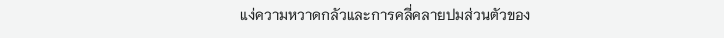แง่ความหวาดกลัวและการคลี่คลายปมส่วนตัวของ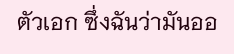ตัวเอก ซึ่งฉันว่ามันออ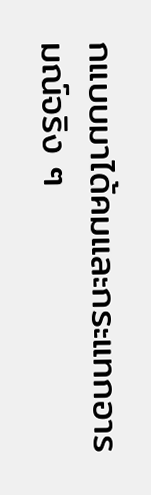กแบบมาได้คมและกระแทกอารมณ์จริง ๆ